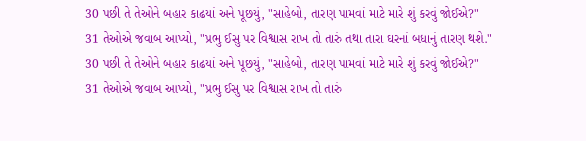30 પછી તે તેઓને બહાર કાઢયાં અને પૂછયું, "સાહેબો, તારણ પામવાં માટે મારે શું કરવું જોઈએ?"
31 તેઓએ જવાબ આપ્યો, "પ્રભુ ઈસુ પર વિશ્વાસ રાખ તો તારું તથા તારા ઘરનાં બધાનું તારણ થશે."
30 પછી તે તેઓને બહાર કાઢયાં અને પૂછયું, "સાહેબો, તારણ પામવાં માટે મારે શું કરવું જોઈએ?"
31 તેઓએ જવાબ આપ્યો, "પ્રભુ ઈસુ પર વિશ્વાસ રાખ તો તારું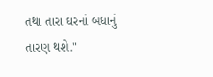તથા તારા ઘરનાં બધાનું તારણ થશે."